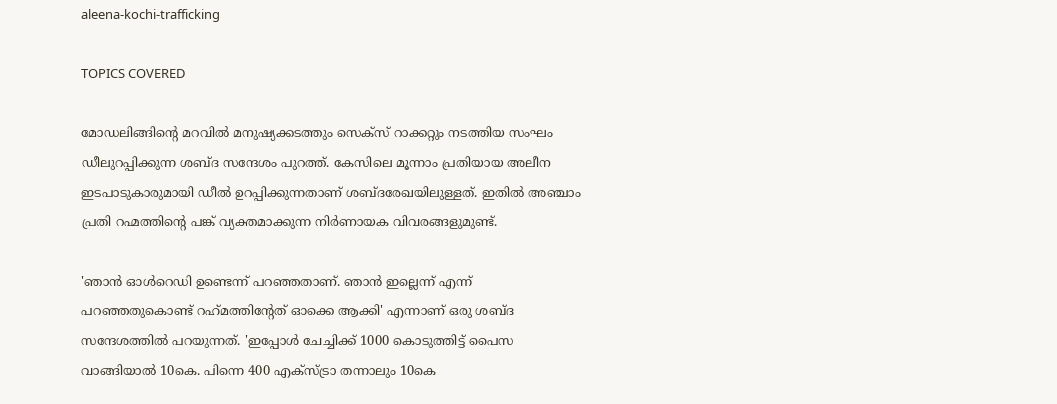aleena-kochi-trafficking

TOPICS COVERED

മോഡലിങ്ങിന്റെ മറവിൽ മനുഷ്യക്കടത്തും സെക്സ് റാക്കറ്റും നടത്തിയ സംഘം ഡീലുറപ്പിക്കുന്ന ശബ്ദ സന്ദേശം പുറത്ത്. കേസിലെ മൂന്നാം പ്രതിയായ അലീന ഇടപാടുകാരുമായി ഡീൽ ഉറപ്പിക്കുന്നതാണ് ശബ്ദരേഖയിലുള്ളത്. ഇതില്‍ അഞ്ചാം പ്രതി റഹ്മത്തിന്റെ പങ്ക് വ്യക്തമാക്കുന്ന നിർണായക വിവരങ്ങളുമുണ്ട്.

'ഞാൻ ഓൾറെഡി ഉണ്ടെന്ന് പറഞ്ഞതാണ്. ഞാൻ ഇല്ലെന്ന് എന്ന് പറഞ്ഞതുകൊണ്ട് റഹ്‌മത്തിന്റേത് ഓക്കെ ആക്കി' എന്നാണ് ഒരു ശബ്ദ സന്ദേശത്തില്‍ പറയുന്നത്. 'ഇപ്പോൾ ചേച്ചിക്ക് 1000 കൊടുത്തിട്ട് പൈസ വാങ്ങിയാൽ 10കെ. പിന്നെ 400 എക്‌സ്ട്രാ തന്നാലും 10കെ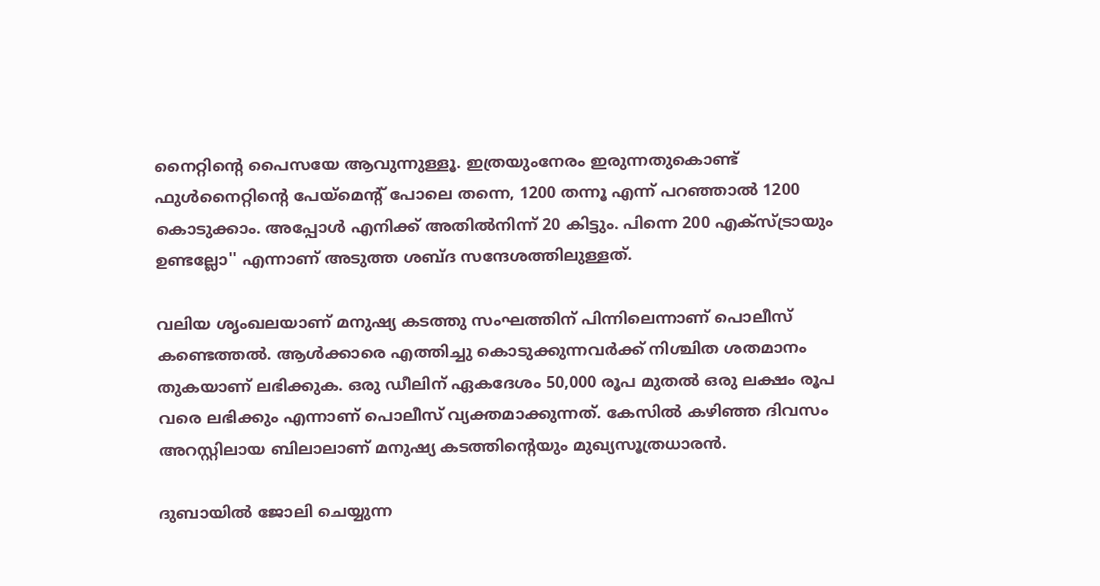നൈറ്റിന്റെ പൈസയേ ആവുന്നുള്ളൂ. ഇത്രയുംനേരം ഇരുന്നതുകൊണ്ട് ഫുൾനൈറ്റിന്റെ പേയ്‌മെന്റ് പോലെ തന്നെ, 1200 തന്നൂ എന്ന് പറഞ്ഞാൽ 1200 കൊടുക്കാം. അപ്പോൾ എനിക്ക് അതിൽനിന്ന് 20 കിട്ടും. പിന്നെ 200 എക്‌സ്ട്രായും ഉണ്ടല്ലോ'' എന്നാണ് അടുത്ത ശബ്ദ സന്ദേശത്തിലുള്ളത്.

വലിയ ശൃംഖലയാണ് മനുഷ്യ കടത്തു സംഘത്തിന് പിന്നിലെന്നാണ് പൊലീസ് കണ്ടെത്തല്‍. ആള്‍ക്കാരെ എത്തിച്ചു കൊടുക്കുന്നവര്‍ക്ക് നിശ്ചിത ശതമാനം തുകയാണ് ലഭിക്കുക. ഒരു ഡീലിന് ഏകദേശം 50,000 രൂപ മുതല്‍ ഒരു ലക്ഷം രൂപ വരെ ലഭിക്കും എന്നാണ് പൊലീസ് വ്യക്തമാക്കുന്നത്. കേസില്‍ കഴിഞ്ഞ ദിവസം അറസ്റ്റിലായ ബിലാലാണ് മനുഷ്യ കടത്തിന്‍റെയും മുഖ്യസൂത്രധാരന്‍.

ദുബായിൽ ജോലി ചെയ്യുന്ന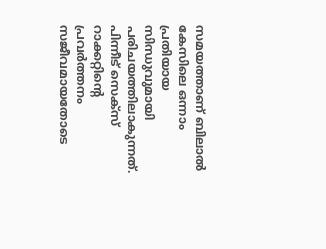സമയത്താണ് ബിലാൽ കേസിലെ ഒന്നാം പ്രതിയായ സിന്ധുവുമായി പരിചയത്തിലാകുന്നത്. പിന്നീട് സെക്സ് റാക്കറ്റിന്റെ പ്രവർത്തനം സജീവമായതോടെ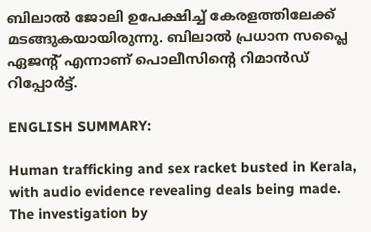ബിലാൽ ജോലി ഉപേക്ഷിച്ച് കേരളത്തിലേക്ക് മടങ്ങുകയായിരുന്നു. ബിലാൽ പ്രധാന സപ്ലൈ ഏജന്റ് എന്നാണ് പൊലീസിന്റെ റിമാൻഡ് റിപ്പോർട്ട്‌.

ENGLISH SUMMARY:

Human trafficking and sex racket busted in Kerala, with audio evidence revealing deals being made. The investigation by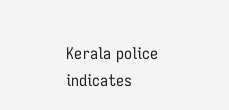Kerala police indicates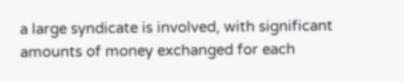a large syndicate is involved, with significant amounts of money exchanged for each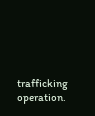trafficking operation.